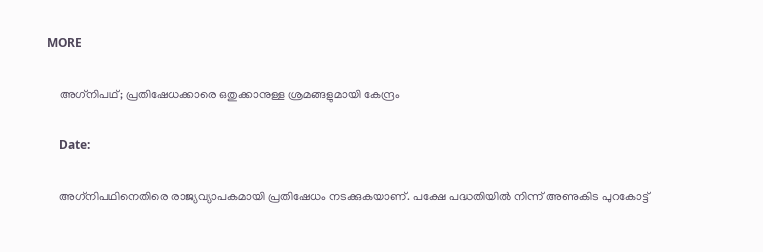MORE

    അഗ്‌നിപഥ്; പ്രതിഷേധക്കാരെ ഒതുക്കാനുള്ള ശ്രമങ്ങളുമായി കേന്ദ്രം

    Date:

    അഗ്‌നിപഥിനെതിരെ രാജ്യവ്യാപകമായി പ്രതിഷേധം നടക്കുകയാണ്. പക്ഷേ പദ്ധതിയില്‍ നിന്ന് അണുകിട പുറകോട്ട്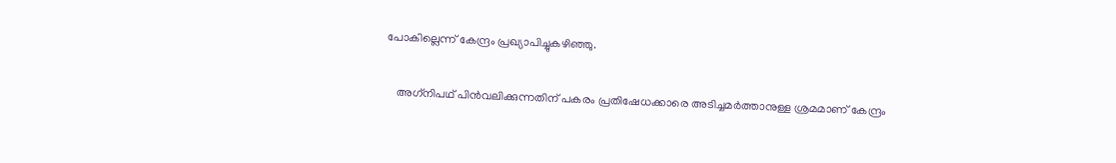പോകില്ലെന്ന് കേന്ദ്രം പ്രഖ്യാപിച്ചുകഴിഞ്ഞു.

    അഗ്‌നിപഥ് പിന്‍വലിക്കുന്നതിന് പകരം പ്രതിഷേധക്കാരെ അടിച്ചമര്‍ത്താനുള്ള ശ്രമമാണ് കേന്ദ്രം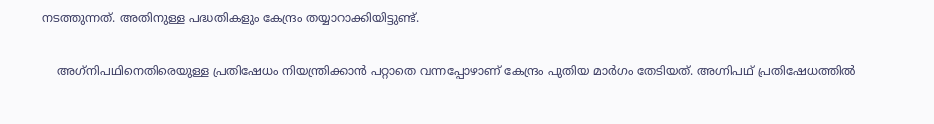നടത്തുന്നത്. അതിനുള്ള പദ്ധതികളും കേന്ദ്രം തയ്യാറാക്കിയിട്ടുണ്ട്.

    അഗ്‌നിപഥിനെതിരെയുള്ള പ്രതിഷേധം നിയന്ത്രിക്കാന്‍ പറ്റാതെ വന്നപ്പോഴാണ് കേന്ദ്രം പുതിയ മാര്‍ഗം തേടിയത്. അഗ്നിപഥ് പ്രതിഷേധത്തില്‍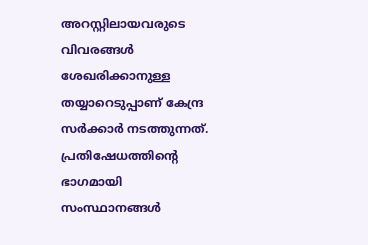അറസ്റ്റിലായവരുടെ വിവരങ്ങള്‍ ശേഖരിക്കാനുള്ള തയ്യാറെടുപ്പാണ് കേന്ദ്ര സര്‍ക്കാര്‍ നടത്തുന്നത്. പ്രതിഷേധത്തിന്റെ ഭാഗമായി സംസ്ഥാനങ്ങള്‍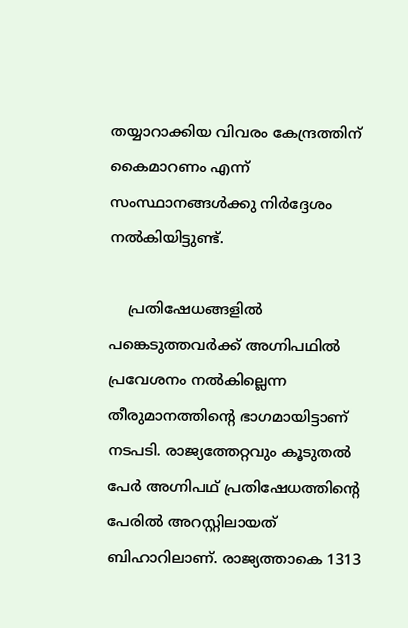തയ്യാറാക്കിയ വിവരം കേന്ദ്രത്തിന് കൈമാറണം എന്ന് സംസ്ഥാനങ്ങള്‍ക്കു നിര്‍ദ്ദേശം നല്‍കിയിട്ടുണ്ട്.

    പ്രതിഷേധങ്ങളില്‍ പങ്കെടുത്തവര്‍ക്ക് അഗ്നിപഥില്‍ പ്രവേശനം നല്‍കില്ലെന്ന തീരുമാനത്തിന്റെ ഭാഗമായിട്ടാണ് നടപടി. രാജ്യത്തേറ്റവും കൂടുതല്‍ പേര്‍ അഗ്നിപഥ് പ്രതിഷേധത്തിന്റെ പേരില്‍ അറസ്റ്റിലായത് ബിഹാറിലാണ്. രാജ്യത്താകെ 1313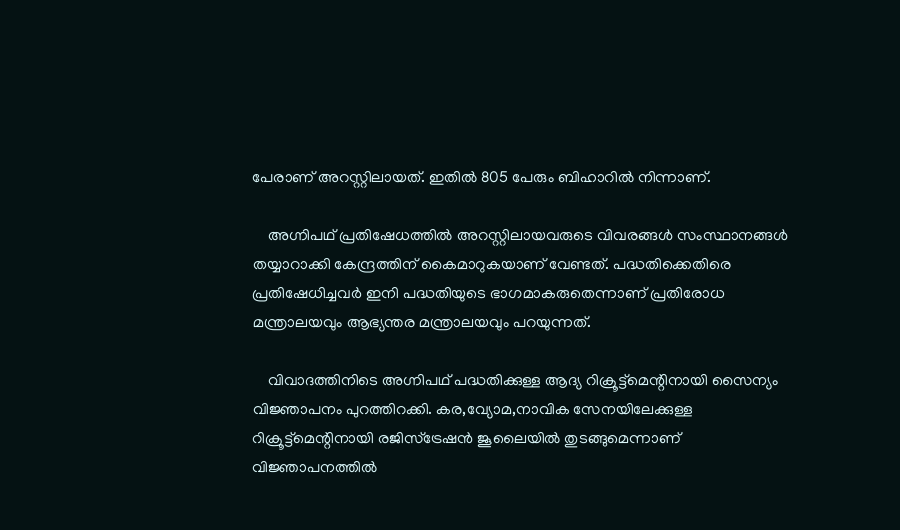പേരാണ് അറസ്റ്റിലായത്. ഇതില്‍ 805 പേരും ബിഹാറില്‍ നിന്നാണ്.

    അഗ്നിപഥ് പ്രതിഷേധത്തില്‍ അറസ്റ്റിലായവരുടെ വിവരങ്ങള്‍ സംസ്ഥാനങ്ങള്‍ തയ്യാറാക്കി കേന്ദ്രത്തിന് കൈമാറുകയാണ് വേണ്ടത്. പദ്ധതിക്കെതിരെ പ്രതിഷേധിച്ചവര്‍ ഇനി പദ്ധതിയുടെ ഭാഗമാകരുതെന്നാണ് പ്രതിരോധ മന്ത്രാലയവും ആഭ്യന്തര മന്ത്രാലയവും പറയുന്നത്.

    വിവാദത്തിനിടെ അഗ്നിപഥ് പദ്ധതിക്കുള്ള ആദ്യ റിക്രൂട്ട്മെന്റിനായി സൈന്യം വിജ്ഞാപനം പുറത്തിറക്കി. കര,വ്യോമ,നാവിക സേനയിലേക്കുള്ള റിക്രൂട്ട്മെന്റിനായി രജിസ്ട്രേഷന്‍ ജൂലൈയില്‍ തുടങ്ങുമെന്നാണ് വിജ്ഞാപനത്തില്‍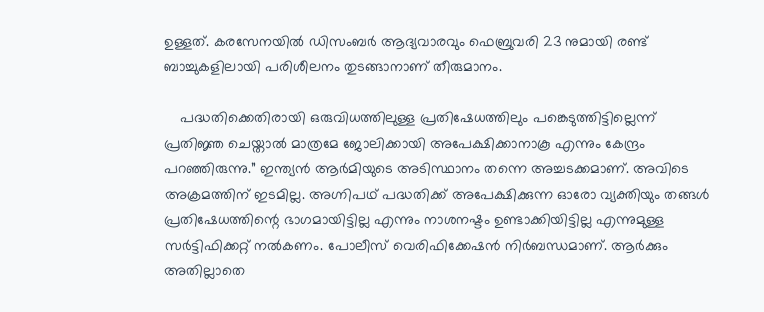ഉള്ളത്. കരസേനയില്‍ ഡിസംബര്‍ ആദ്യവാരവും ഫെബ്രുവരി 23 നുമായി രണ്ട് ബാച്ചുകളിലായി പരിശീലനം തുടങ്ങാനാണ് തീരുമാനം.

    പദ്ധതിക്കെതിരായി ഒരുവിധത്തിലുള്ള പ്രതിഷേധത്തിലും പങ്കെടുത്തിട്ടില്ലെന്ന് പ്രതിജ്ഞ ചെയ്താല്‍ മാത്രമേ ജോലിക്കായി അപേക്ഷിക്കാനാകൂ എന്നും കേന്ദ്രം പറഞ്ഞിരുന്നു.” ഇന്ത്യന്‍ ആര്‍മിയുടെ അടിസ്ഥാനം തന്നെ അച്ചടക്കമാണ്. അവിടെ അക്രമത്തിന് ഇടമില്ല. അഗ്നിപഥ് പദ്ധതിക്ക് അപേക്ഷിക്കുന്ന ഓരോ വ്യക്തിയും തങ്ങള്‍ പ്രതിഷേധത്തിന്റെ ഭാഗമായിട്ടില്ല എന്നും നാശനഷ്ടം ഉണ്ടാക്കിയിട്ടില്ല എന്നുമുള്ള സര്‍ട്ടിഫിക്കറ്റ് നല്‍കണം. പോലീസ് വെരിഫിക്കേഷന്‍ നിര്‍ബന്ധമാണ്. ആര്‍ക്കും അതില്ലാതെ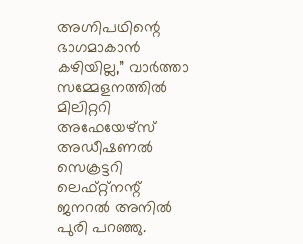അഗ്നിപഥിന്റെ ഭാഗമാകാന്‍ കഴിയില്ല,” വാര്‍ത്താ സമ്മേളനത്തില്‍ മിലിറ്ററി അഫേയേഴ്‌സ് അഡീഷണല്‍ സെക്രട്ടറി ലെഫ്റ്റ്‌നന്റ് ജനറല്‍ അനില്‍ പുരി പറഞ്ഞു.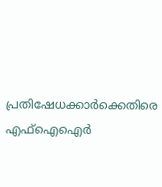പ്രതിഷേധക്കാര്‍ക്കെതിരെ എഫ്ഐഐര്‍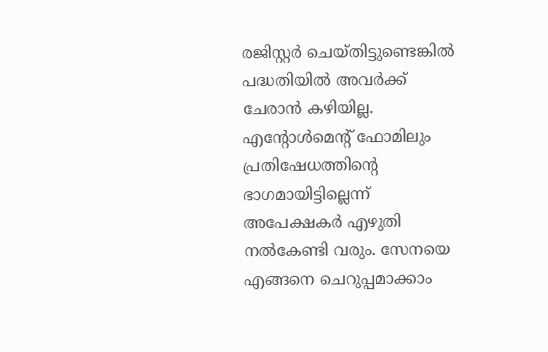രജിസ്റ്റര്‍ ചെയ്തിട്ടുണ്ടെങ്കില്‍ പദ്ധതിയില്‍ അവര്‍ക്ക് ചേരാന്‍ കഴിയില്ല. എന്റോള്‍മെന്റ് ഫോമിലും പ്രതിഷേധത്തിന്റെ ഭാഗമായിട്ടില്ലെന്ന് അപേക്ഷകര്‍ എഴുതി നല്‍കേണ്ടി വരും. സേനയെ എങ്ങനെ ചെറുപ്പമാക്കാം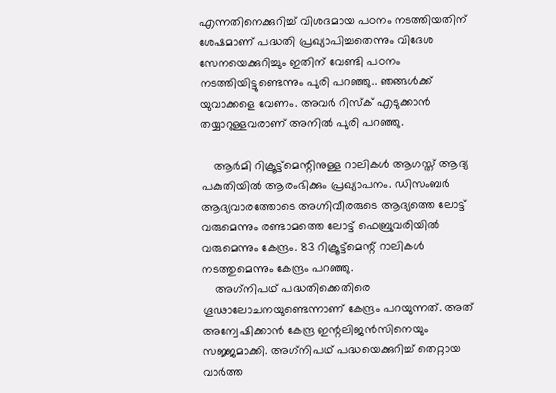എന്നതിനെക്കുറിച്ച് വിശദമായ പഠനം നടത്തിയതിന് ശേഷമാണ് പദ്ധതി പ്രഖ്യാപിച്ചതെന്നും വിദേശ സേനയെക്കുറിച്ചും ഇതിന് വേണ്ടി പഠനം നടത്തിയിട്ടുണ്ടെന്നും പുരി പറഞ്ഞു.. ഞങ്ങള്‍ക്ക് യുവാക്കളെ വേണം. അവര്‍ റിസ്‌ക് എടുക്കാന്‍ തയ്യാറുള്ളവരാണ് അനില്‍ പുരി പറഞ്ഞു.

    ആര്‍മി റിക്രൂട്ട്‌മെന്റിനുള്ള റാലികള്‍ ആഗസ്ത് ആദ്യ പകുതിയില്‍ ആരംഭിക്കും പ്രഖ്യാപനം. ഡിസംബര്‍ ആദ്യവാരത്തോടെ അഗ്നിവീരരുടെ ആദ്യത്തെ ലോട്ട് വരുമെന്നും രണ്ടാമത്തെ ലോട്ട് ഫെബ്രുവരിയില്‍ വരുമെന്നും കേന്ദ്രം. 83 റിക്രൂട്ട്‌മെന്റ് റാലികള്‍ നടത്തുമെന്നും കേന്ദ്രം പറഞ്ഞു.
    അഗ്‌നിപഥ് പദ്ധതിക്കെതിരെ ഗൂഢാലോചനയുണ്ടെന്നാണ് കേന്ദ്രം പറയുന്നത്. അത് അന്വേഷിക്കാന്‍ കേന്ദ്ര ഇന്റലിജന്‍സിനെയും സജ്ജമാക്കി. അഗ്‌നിപഥ് പദ്ധയെക്കുറിച്ച് തെറ്റായ വാര്‍ത്ത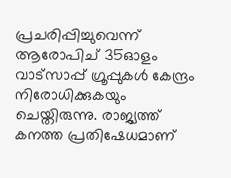പ്രചരിപ്പിച്ചുവെന്ന് ആരോപിച് 35ഓളം വാട്സാപ്പ് ഗ്രൂപ്പുകള്‍ കേന്ദ്രം നിരോധിക്കുകയും ചെയ്തിരുന്നു. രാജ്യത്ത് കനത്ത പ്രതിഷേധമാണ്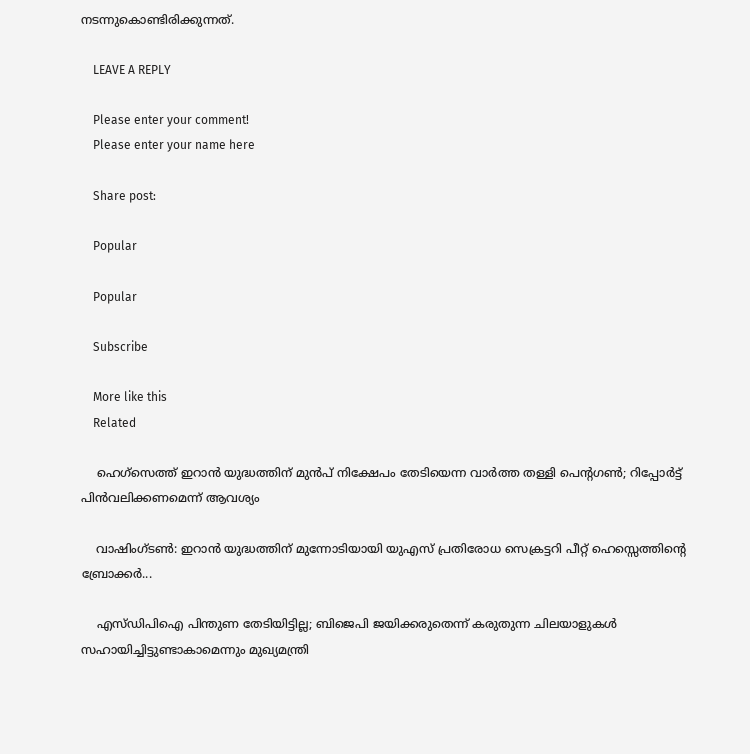നടന്നുകൊണ്ടിരിക്കുന്നത്.

    LEAVE A REPLY

    Please enter your comment!
    Please enter your name here

    Share post:

    Popular

    Popular

    Subscribe

    More like this
    Related

    ഹെഗ്സെത്ത് ഇറാൻ യുദ്ധത്തിന് മുൻപ് നിക്ഷേപം തേടിയെന്ന വാർത്ത തള്ളി പെന്റഗൺ; റിപ്പോർട്ട് പിൻവലിക്കണമെന്ന് ആവശ്യം

    വാഷിംഗ്ടണ്‍: ഇറാന്‍ യുദ്ധത്തിന് മുന്നോടിയായി യുഎസ് പ്രതിരോധ സെക്രട്ടറി പീറ്റ് ഹെസ്സെത്തിന്റെ ബ്രോക്കര്‍...

    എസ്‌ഡിപിഐ പിന്തുണ തേടിയിട്ടില്ല; ബിജെപി ജയിക്കരുതെന്ന് കരുതുന്ന ചിലയാളുകൾ സഹായിച്ചിട്ടുണ്ടാകാമെന്നും മുഖ്യമന്ത്രി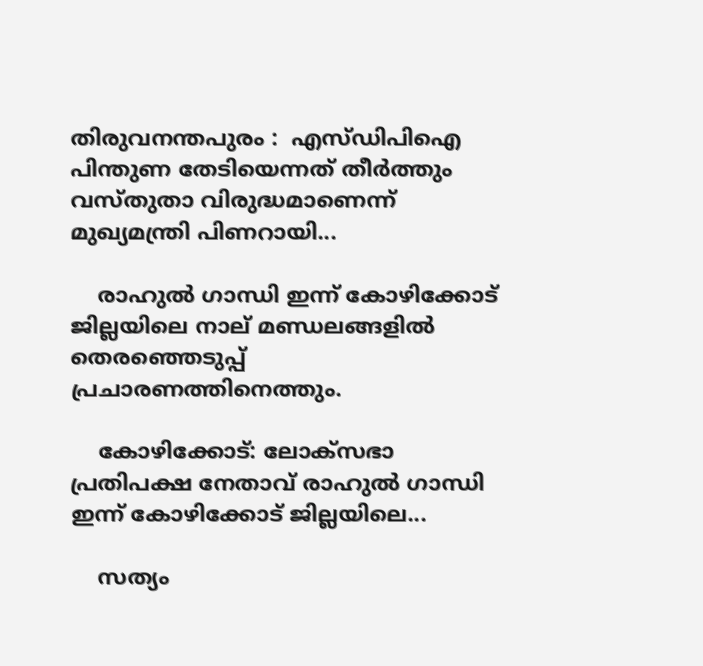തിരുവനന്തപുരം :  എസ്ഡിപിഐ പിന്തുണ തേടിയെന്നത് തീര്‍ത്തും വസ്തുതാ വിരുദ്ധമാണെന്ന് മുഖ്യമന്ത്രി പിണറായി...

    രാഹുല്‍ ഗാന്ധി ഇന്ന് കോഴിക്കോട് ജില്ലയിലെ നാല് മണ്ഡലങ്ങളില്‍ തെരഞ്ഞെടുപ്പ് പ്രചാരണത്തിനെത്തും.

    കോഴിക്കോട്: ലോക്സഭാ പ്രതിപക്ഷ നേതാവ് രാഹുല്‍ ഗാന്ധി ഇന്ന് കോഴിക്കോട് ജില്ലയിലെ...

    സത്യം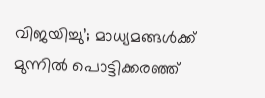വിജയിച്ചു’; മാധ്യമങ്ങള്‍ക്ക് മുന്നില്‍ പൊട്ടിക്കരഞ്ഞ്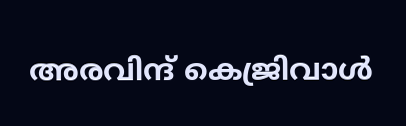അരവിന്ദ് കെജ്രിവാള്‍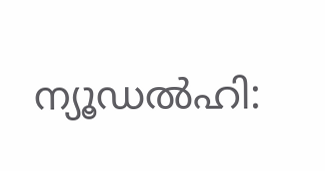ന്യൂഡല്‍ഹി: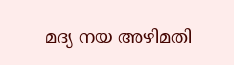മദ്യ നയ അഴിമതി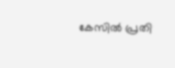കേസില്‍ പ്രതി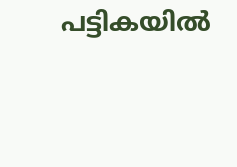പട്ടികയില്‍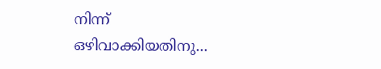നിന്ന് ഒഴിവാക്കിയതിനു...